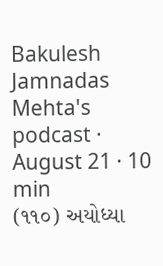Bakulesh Jamnadas Mehta's podcast · August 21 · 10 min
(૧૧૦) અયોધ્યા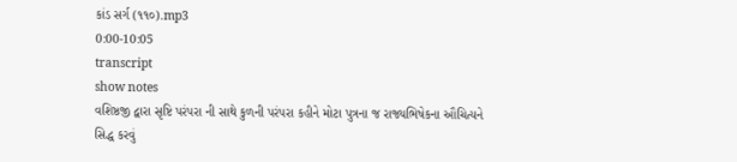કાંડ સર્ગ (૧૧૦).mp3
0:00-10:05
transcript
show notes
વશિષ્ઠજી દ્વારા સૃષ્ટિ પરંપરા ની સાથે કુળની પરંપરા કહીને મોટા પુત્રના જ રાજ્યભિષેકના ઔચિત્યને સિદ્ધ કરવું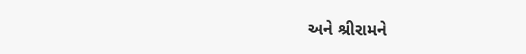અને શ્રીરામને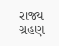રાજ્ય ગ્રહણ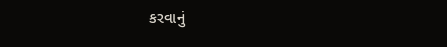કરવાનું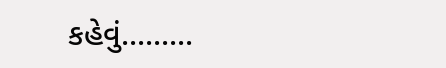કહેવું.........